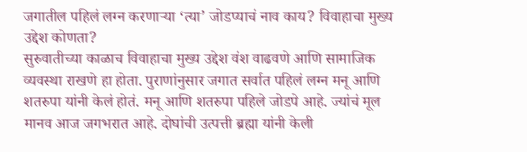जगातील पहिलं लग्न करणाऱ्या ‘त्या’ जोडप्याचं नाव काय? विवाहाचा मुख्य उद्देश कोणता?
सुरुवातीच्या काळाच विवाहाचा मुख्य उद्देश वंश वाढवणे आणि सामाजिक व्यवस्था राखणे हा होता. पुराणांनुसार जगात सर्वात पहिलं लग्न मनू आणि शतरुपा यांनी केलं होतं. मनू आणि शतरुपा पहिले जोडपे आहे. ज्यांचं मूल मानव आज जगभरात आहे. दोघांची उत्पत्ती ब्रह्मा यांनी केली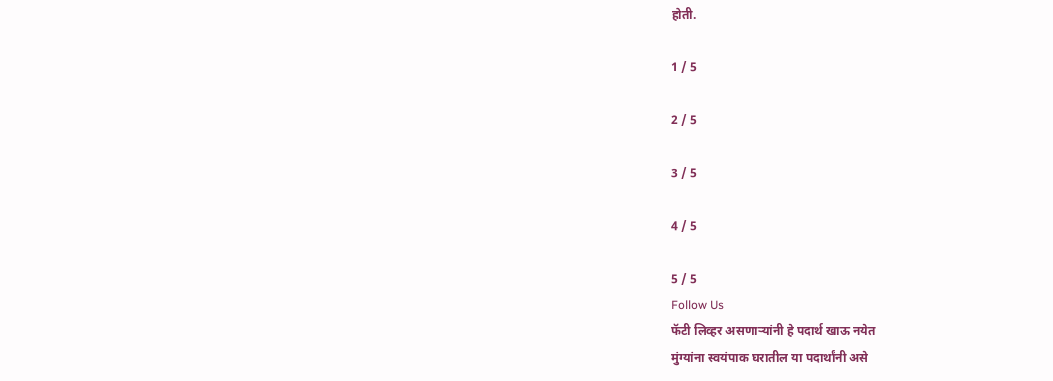होती.

1 / 5

2 / 5

3 / 5

4 / 5

5 / 5
Follow Us
फॅटी लिव्हर असणाऱ्यांनी हे पदार्थ खाऊ नयेत
मुंग्यांना स्वयंपाक घरातील या पदार्थांनी असे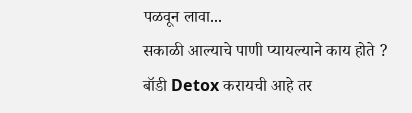पळवून लावा...
सकाळी आल्याचे पाणी प्यायल्याने काय होते ?
बॉडी Detox करायची आहे तर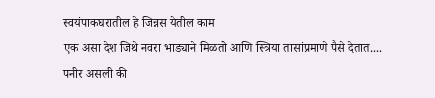स्वयंपाकघरातील हे जिन्नस येतील काम
एक असा देश जिथे नवरा भाड्याने मिळतो आणि स्त्रिया तासांप्रमाणे पैसे देतात....
पनीर असली की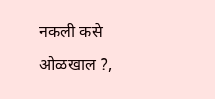नकली कसे ओळखाल ?,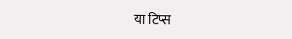या टिप्स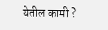येतील कामी ?